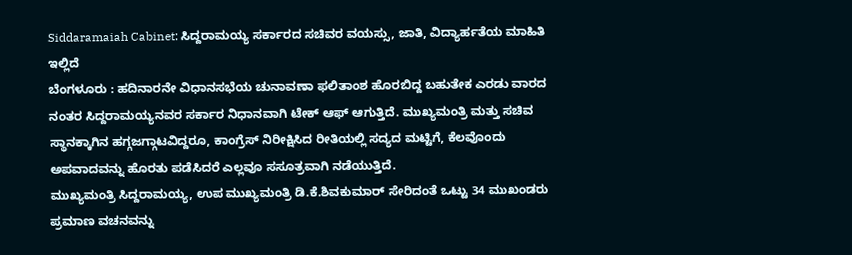Siddaramaiah Cabinet: ಸಿದ್ದರಾಮಯ್ಯ ಸರ್ಕಾರದ ಸಚಿವರ ವಯಸ್ಸು, ಜಾತಿ, ವಿದ್ಯಾರ್ಹತೆಯ ಮಾಹಿತಿ ಇಲ್ಲಿದೆ
ಬೆಂಗಳೂರು : ಹದಿನಾರನೇ ವಿಧಾನಸಭೆಯ ಚುನಾವಣಾ ಫಲಿತಾಂಶ ಹೊರಬಿದ್ದ ಬಹುತೇಕ ಎರಡು ವಾರದ ನಂತರ ಸಿದ್ದರಾಮಯ್ಯನವರ ಸರ್ಕಾರ ನಿಧಾನವಾಗಿ ಟೇಕ್ ಆಫ್ ಆಗುತ್ತಿದೆ. ಮುಖ್ಯಮಂತ್ರಿ ಮತ್ತು ಸಚಿವ ಸ್ಥಾನಕ್ಕಾಗಿನ ಹಗ್ಗಜಗ್ಗಾಟವಿದ್ದರೂ, ಕಾಂಗ್ರೆಸ್ ನಿರೀಕ್ಷಿಸಿದ ರೀತಿಯಲ್ಲಿ ಸದ್ಯದ ಮಟ್ಟಿಗೆ, ಕೆಲವೊಂದು ಅಪವಾದವನ್ನು ಹೊರತು ಪಡೆಸಿದರೆ ಎಲ್ಲವೂ ಸಸೂತ್ರವಾಗಿ ನಡೆಯುತ್ತಿದೆ.
ಮುಖ್ಯಮಂತ್ರಿ ಸಿದ್ದರಾಮಯ್ಯ, ಉಪ ಮುಖ್ಯಮಂತ್ರಿ ಡಿ.ಕೆ.ಶಿವಕುಮಾರ್ ಸೇರಿದಂತೆ ಒಟ್ಟು 34 ಮುಖಂಡರು ಪ್ರಮಾಣ ವಚನವನ್ನು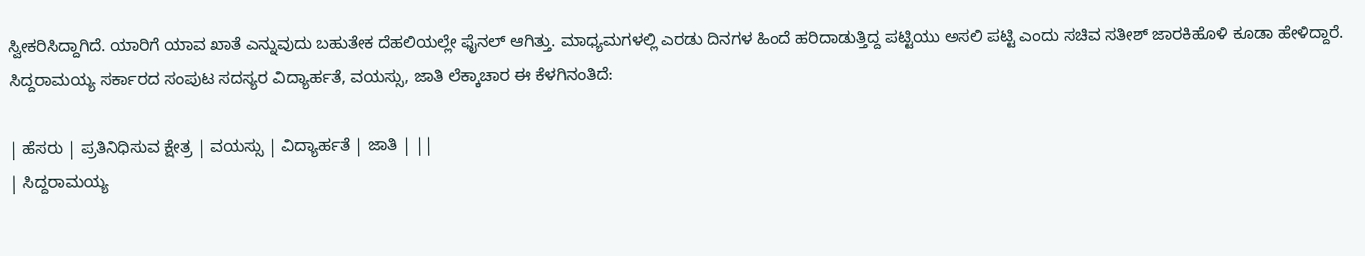ಸ್ವೀಕರಿಸಿದ್ದಾಗಿದೆ. ಯಾರಿಗೆ ಯಾವ ಖಾತೆ ಎನ್ನುವುದು ಬಹುತೇಕ ದೆಹಲಿಯಲ್ಲೇ ಫೈನಲ್ ಆಗಿತ್ತು. ಮಾಧ್ಯಮಗಳಲ್ಲಿ ಎರಡು ದಿನಗಳ ಹಿಂದೆ ಹರಿದಾಡುತ್ತಿದ್ದ ಪಟ್ಟಿಯು ಅಸಲಿ ಪಟ್ಟಿ ಎಂದು ಸಚಿವ ಸತೀಶ್ ಜಾರಕಿಹೊಳಿ ಕೂಡಾ ಹೇಳಿದ್ದಾರೆ. ಸಿದ್ದರಾಮಯ್ಯ ಸರ್ಕಾರದ ಸಂಪುಟ ಸದಸ್ಯರ ವಿದ್ಯಾರ್ಹತೆ, ವಯಸ್ಸು, ಜಾತಿ ಲೆಕ್ಕಾಚಾರ ಈ ಕೆಳಗಿನಂತಿದೆ:

| ಹೆಸರು | ಪ್ರತಿನಿಧಿಸುವ ಕ್ಷೇತ್ರ | ವಯಸ್ಸು | ವಿದ್ಯಾರ್ಹತೆ | ಜಾತಿ | ||
| ಸಿದ್ದರಾಮಯ್ಯ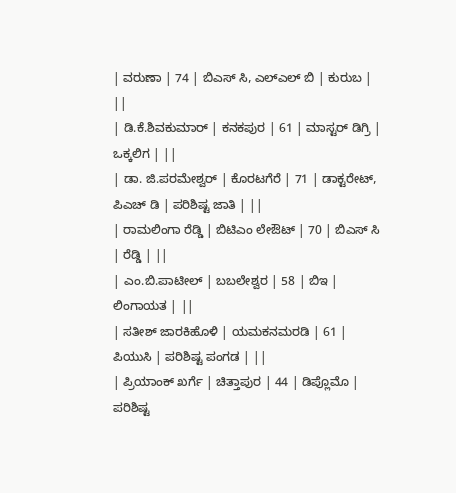| ವರುಣಾ | 74 | ಬಿಎಸ್ ಸಿ, ಎಲ್ಎಲ್ ಬಿ | ಕುರುಬ | ||
| ಡಿ.ಕೆ.ಶಿವಕುಮಾರ್ | ಕನಕಪುರ | 61 | ಮಾಸ್ಟರ್ ಡಿಗ್ರಿ | ಒಕ್ಕಲಿಗ | ||
| ಡಾ. ಜಿ.ಪರಮೇಶ್ವರ್ | ಕೊರಟಗೆರೆ | 71 | ಡಾಕ್ಟರೇಟ್, ಪಿಎಚ್ ಡಿ | ಪರಿಶಿಷ್ಟ ಜಾತಿ | ||
| ರಾಮಲಿಂಗಾ ರೆಡ್ಡಿ | ಬಿಟಿಎಂ ಲೇಔಟ್ | 70 | ಬಿಎಸ್ ಸಿ | ರೆಡ್ಡಿ | ||
| ಎಂ.ಬಿ.ಪಾಟೀಲ್ | ಬಬಲೇಶ್ವರ | 58 | ಬಿಇ | ಲಿಂಗಾಯತ | ||
| ಸತೀಶ್ ಜಾರಕಿಹೊಳಿ | ಯಮಕನಮರಡಿ | 61 | ಪಿಯುಸಿ | ಪರಿಶಿಷ್ಟ ಪಂಗಡ | ||
| ಪ್ರಿಯಾಂಕ್ ಖರ್ಗೆ | ಚಿತ್ತಾಪುರ | 44 | ಡಿಪ್ಲೊಮೊ | ಪರಿಶಿಷ್ಟ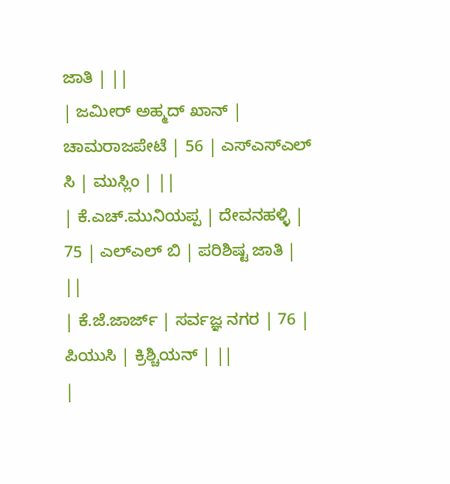ಜಾತಿ | ||
| ಜಮೀರ್ ಅಹ್ಮದ್ ಖಾನ್ | ಚಾಮರಾಜಪೇಟೆ | 56 | ಎಸ್ಎಸ್ಎಲ್ ಸಿ | ಮುಸ್ಲಿಂ | ||
| ಕೆ.ಎಚ್.ಮುನಿಯಪ್ಪ | ದೇವನಹಳ್ಳಿ | 75 | ಎಲ್ಎಲ್ ಬಿ | ಪರಿಶಿಷ್ಟ ಜಾತಿ | ||
| ಕೆ.ಜೆ.ಜಾರ್ಜ್ | ಸರ್ವಜ್ಞ ನಗರ | 76 | ಪಿಯುಸಿ | ಕ್ರಿಶ್ಚಿಯನ್ | ||
|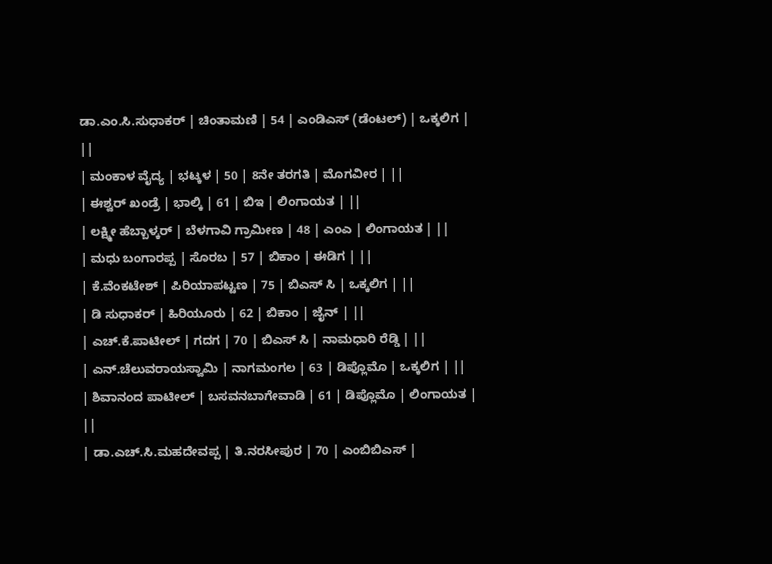ಡಾ.ಎಂ.ಸಿ.ಸುಧಾಕರ್ | ಚಿಂತಾಮಣಿ | 54 | ಎಂಡಿಎಸ್ (ಡೆಂಟಲ್) | ಒಕ್ಕಲಿಗ | ||
| ಮಂಕಾಳ ವೈದ್ಯ | ಭಟ್ಕಳ | 50 | 8ನೇ ತರಗತಿ | ಮೊಗವೀರ | ||
| ಈಶ್ವರ್ ಖಂಡ್ರೆ | ಭಾಲ್ಕಿ | 61 | ಬಿಇ | ಲಿಂಗಾಯತ | ||
| ಲಕ್ಷ್ಮೀ ಹೆಬ್ಬಾಳ್ಕರ್ | ಬೆಳಗಾವಿ ಗ್ರಾಮೀಣ | 48 | ಎಂಎ | ಲಿಂಗಾಯತ | ||
| ಮಧು ಬಂಗಾರಪ್ಪ | ಸೊರಬ | 57 | ಬಿಕಾಂ | ಈಡಿಗ | ||
| ಕೆ.ವೆಂಕಟೇಶ್ | ಪಿರಿಯಾಪಟ್ಟಣ | 75 | ಬಿಎಸ್ ಸಿ | ಒಕ್ಕಲಿಗ | ||
| ಡಿ ಸುಧಾಕರ್ | ಹಿರಿಯೂರು | 62 | ಬಿಕಾಂ | ಜೈನ್ | ||
| ಎಚ್.ಕೆ.ಪಾಟೀಲ್ | ಗದಗ | 70 | ಬಿಎಸ್ ಸಿ | ನಾಮಧಾರಿ ರೆಡ್ಡಿ | ||
| ಎನ್.ಚೆಲುವರಾಯಸ್ವಾಮಿ | ನಾಗಮಂಗಲ | 63 | ಡಿಪ್ಲೊಮೊ | ಒಕ್ಕಲಿಗ | ||
| ಶಿವಾನಂದ ಪಾಟೀಲ್ | ಬಸವನಬಾಗೇವಾಡಿ | 61 | ಡಿಪ್ಲೊಮೊ | ಲಿಂಗಾಯತ | ||
| ಡಾ.ಎಚ್.ಸಿ.ಮಹದೇವಪ್ಪ | ತಿ.ನರಸೀಪುರ | 70 | ಎಂಬಿಬಿಎಸ್ |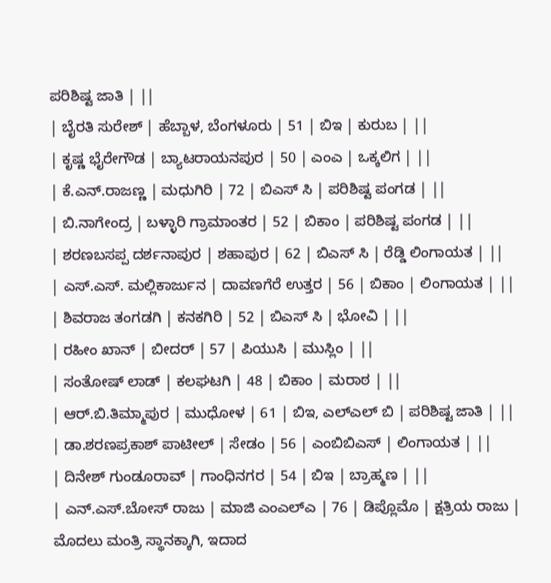ಪರಿಶಿಷ್ಟ ಜಾತಿ | ||
| ಬೈರತಿ ಸುರೇಶ್ | ಹೆಬ್ಬಾಳ, ಬೆಂಗಳೂರು | 51 | ಬಿಇ | ಕುರುಬ | ||
| ಕೃಷ್ಣ ಭೈರೇಗೌಡ | ಬ್ಯಾಟರಾಯನಪುರ | 50 | ಎಂಎ | ಒಕ್ಕಲಿಗ | ||
| ಕೆ.ಎನ್.ರಾಜಣ್ಣ | ಮಧುಗಿರಿ | 72 | ಬಿಎಸ್ ಸಿ | ಪರಿಶಿಷ್ಟ ಪಂಗಡ | ||
| ಬಿ.ನಾಗೇಂದ್ರ | ಬಳ್ಳಾರಿ ಗ್ರಾಮಾಂತರ | 52 | ಬಿಕಾಂ | ಪರಿಶಿಷ್ಟ ಪಂಗಡ | ||
| ಶರಣಬಸಪ್ಪ ದರ್ಶನಾಪುರ | ಶಹಾಪುರ | 62 | ಬಿಎಸ್ ಸಿ | ರೆಡ್ಡಿ ಲಿಂಗಾಯತ | ||
| ಎಸ್.ಎಸ್. ಮಲ್ಲಿಕಾರ್ಜುನ | ದಾವಣಗೆರೆ ಉತ್ತರ | 56 | ಬಿಕಾಂ | ಲಿಂಗಾಯತ | ||
| ಶಿವರಾಜ ತಂಗಡಗಿ | ಕನಕಗಿರಿ | 52 | ಬಿಎಸ್ ಸಿ | ಭೋವಿ | ||
| ರಹೀಂ ಖಾನ್ | ಬೀದರ್ | 57 | ಪಿಯುಸಿ | ಮುಸ್ಲಿಂ | ||
| ಸಂತೋಷ್ ಲಾಡ್ | ಕಲಘಟಗಿ | 48 | ಬಿಕಾಂ | ಮರಾಠ | ||
| ಆರ್.ಬಿ.ತಿಮ್ಮಾಪುರ | ಮುಧೋಳ | 61 | ಬಿಇ, ಎಲ್ಎಲ್ ಬಿ | ಪರಿಶಿಷ್ಟ ಜಾತಿ | ||
| ಡಾ.ಶರಣಪ್ರಕಾಶ್ ಪಾಟೀಲ್ | ಸೇಡಂ | 56 | ಎಂಬಿಬಿಎಸ್ | ಲಿಂಗಾಯತ | ||
| ದಿನೇಶ್ ಗುಂಡೂರಾವ್ | ಗಾಂಧಿನಗರ | 54 | ಬಿಇ | ಬ್ರಾಹ್ಮಣ | ||
| ಎನ್.ಎಸ್.ಬೋಸ್ ರಾಜು | ಮಾಜಿ ಎಂಎಲ್ಎ | 76 | ಡಿಪ್ಲೊಮೊ | ಕ್ಷತ್ರಿಯ ರಾಜು |
ಮೊದಲು ಮಂತ್ರಿ ಸ್ಥಾನಕ್ಕಾಗಿ, ಇದಾದ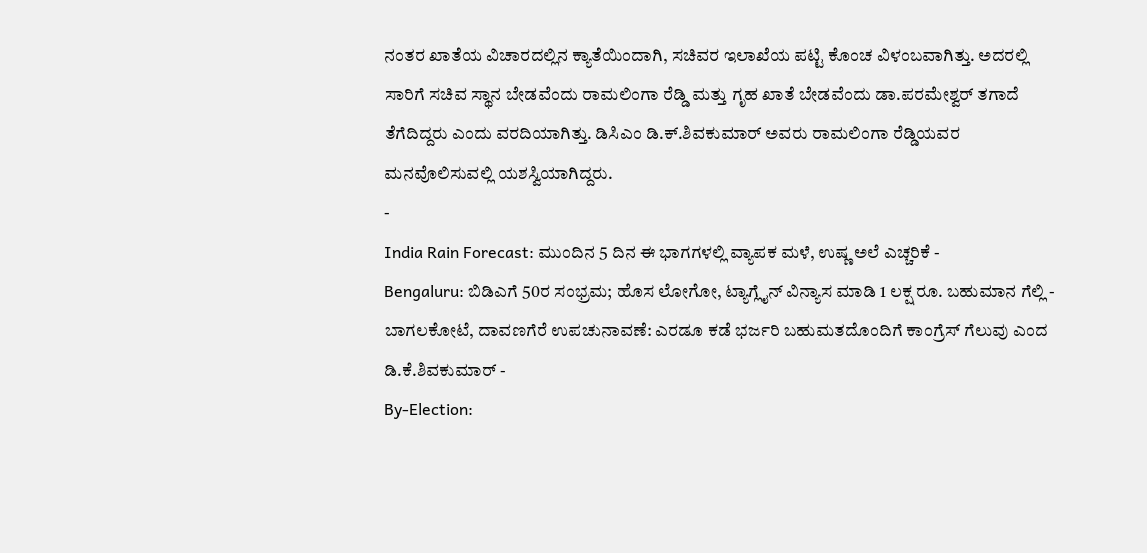ನಂತರ ಖಾತೆಯ ವಿಚಾರದಲ್ಲಿನ ಕ್ಯಾತೆಯಿಂದಾಗಿ, ಸಚಿವರ ಇಲಾಖೆಯ ಪಟ್ಟಿ ಕೊಂಚ ವಿಳಂಬವಾಗಿತ್ತು. ಅದರಲ್ಲಿ ಸಾರಿಗೆ ಸಚಿವ ಸ್ಥಾನ ಬೇಡವೆಂದು ರಾಮಲಿಂಗಾ ರೆಡ್ಡಿ ಮತ್ತು ಗೃಹ ಖಾತೆ ಬೇಡವೆಂದು ಡಾ.ಪರಮೇಶ್ವರ್ ತಗಾದೆ ತೆಗೆದಿದ್ದರು ಎಂದು ವರದಿಯಾಗಿತ್ತು. ಡಿಸಿಎಂ ಡಿ.ಕ್.ಶಿವಕುಮಾರ್ ಅವರು ರಾಮಲಿಂಗಾ ರೆಡ್ಡಿಯವರ ಮನವೊಲಿಸುವಲ್ಲಿ ಯಶಸ್ವಿಯಾಗಿದ್ದರು.
-
India Rain Forecast: ಮುಂದಿನ 5 ದಿನ ಈ ಭಾಗಗಳಲ್ಲಿ ವ್ಯಾಪಕ ಮಳೆ, ಉಷ್ಣ ಅಲೆ ಎಚ್ಚರಿಕೆ -
Bengaluru: ಬಿಡಿಎಗೆ 50ರ ಸಂಭ್ರಮ; ಹೊಸ ಲೋಗೋ, ಟ್ಯಾಗ್ಲೈನ್ ವಿನ್ಯಾಸ ಮಾಡಿ 1 ಲಕ್ಷ ರೂ. ಬಹುಮಾನ ಗೆಲ್ಲಿ -
ಬಾಗಲಕೋಟೆ, ದಾವಣಗೆರೆ ಉಪಚುನಾವಣೆ: ಎರಡೂ ಕಡೆ ಭರ್ಜರಿ ಬಹುಮತದೊಂದಿಗೆ ಕಾಂಗ್ರೆಸ್ ಗೆಲುವು ಎಂದ ಡಿ.ಕೆ.ಶಿವಕುಮಾರ್ -
By-Election: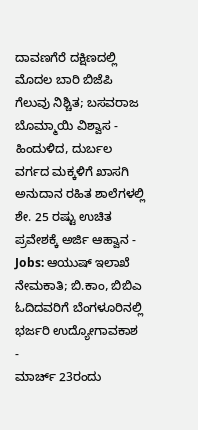ದಾವಣಗೆರೆ ದಕ್ಷಿಣದಲ್ಲಿ ಮೊದಲ ಬಾರಿ ಬಿಜೆಪಿ ಗೆಲುವು ನಿಶ್ಚಿತ; ಬಸವರಾಜ ಬೊಮ್ಮಾಯಿ ವಿಶ್ವಾಸ -
ಹಿಂದುಳಿದ, ದುರ್ಬಲ ವರ್ಗದ ಮಕ್ಕಳಿಗೆ ಖಾಸಗಿ ಅನುದಾನ ರಹಿತ ಶಾಲೆಗಳಲ್ಲಿ ಶೇ. 25 ರಷ್ಟು ಉಚಿತ ಪ್ರವೇಶಕ್ಕೆ ಅರ್ಜಿ ಆಹ್ವಾನ -
Jobs: ಆಯುಷ್ ಇಲಾಖೆ ನೇಮಕಾತಿ; ಬಿ.ಕಾಂ, ಬಿಬಿಎ ಓದಿದವರಿಗೆ ಬೆಂಗಳೂರಿನಲ್ಲಿ ಭರ್ಜರಿ ಉದ್ಯೋಗಾವಕಾಶ -
ಮಾರ್ಚ್ 23ರಂದು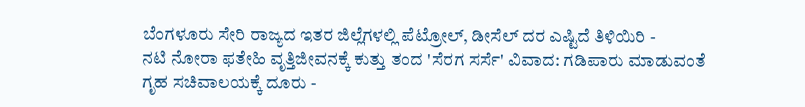ಬೆಂಗಳೂರು ಸೇರಿ ರಾಜ್ಯದ ಇತರ ಜಿಲ್ಲೆಗಳಲ್ಲಿ ಪೆಟ್ರೋಲ್, ಡೀಸೆಲ್ ದರ ಎಷ್ಟಿದೆ ತಿಳಿಯಿರಿ -
ನಟಿ ನೋರಾ ಫತೇಹಿ ವೃತ್ತಿಜೀವನಕ್ಕೆ ಕುತ್ತು ತಂದ 'ಸೆರಗ ಸರ್ಸೆ' ವಿವಾದ: ಗಡಿಪಾರು ಮಾಡುವಂತೆ ಗೃಹ ಸಚಿವಾಲಯಕ್ಕೆ ದೂರು -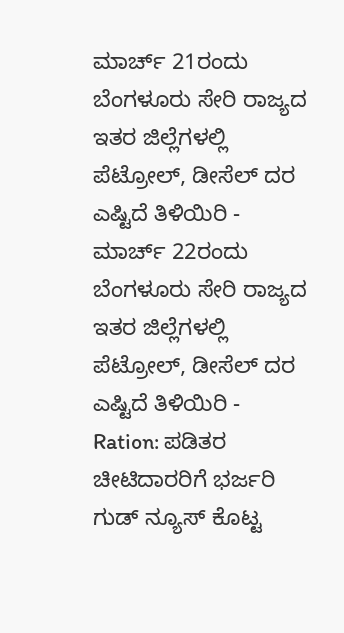ಮಾರ್ಚ್ 21ರಂದು ಬೆಂಗಳೂರು ಸೇರಿ ರಾಜ್ಯದ ಇತರ ಜಿಲ್ಲೆಗಳಲ್ಲಿ ಪೆಟ್ರೋಲ್, ಡೀಸೆಲ್ ದರ ಎಷ್ಟಿದೆ ತಿಳಿಯಿರಿ -
ಮಾರ್ಚ್ 22ರಂದು ಬೆಂಗಳೂರು ಸೇರಿ ರಾಜ್ಯದ ಇತರ ಜಿಲ್ಲೆಗಳಲ್ಲಿ ಪೆಟ್ರೋಲ್, ಡೀಸೆಲ್ ದರ ಎಷ್ಟಿದೆ ತಿಳಿಯಿರಿ -
Ration: ಪಡಿತರ ಚೀಟಿದಾರರಿಗೆ ಭರ್ಜರಿ ಗುಡ್ ನ್ಯೂಸ್ ಕೊಟ್ಟ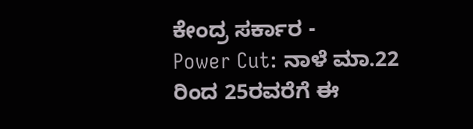ಕೇಂದ್ರ ಸರ್ಕಾರ -
Power Cut: ನಾಳೆ ಮಾ.22 ರಿಂದ 25ರವರೆಗೆ ಈ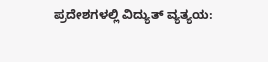ಪ್ರದೇಶಗಳಲ್ಲಿ ವಿದ್ಯುತ್ ವ್ಯತ್ಯಯ: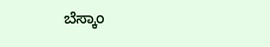ಬೆಸ್ಕಾಂ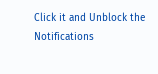Click it and Unblock the Notifications